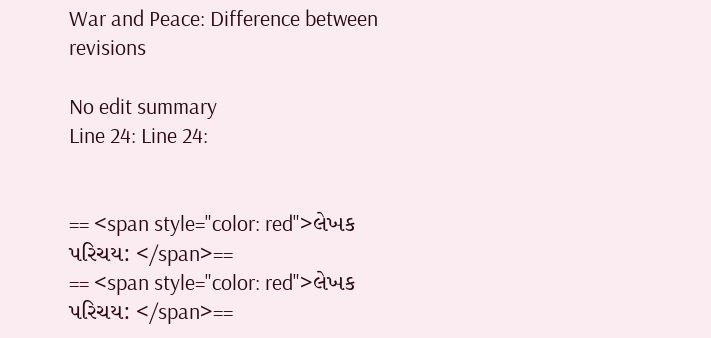War and Peace: Difference between revisions

No edit summary
Line 24: Line 24:


== <span style="color: red">લેખક પરિચય: </span>==
== <span style="color: red">લેખક પરિચય: </span>==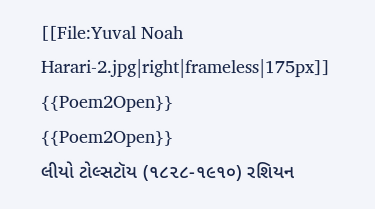[[File:Yuval Noah Harari-2.jpg|right|frameless|175px]]
{{Poem2Open}}
{{Poem2Open}}
લીયો ટોલ્સટૉય (૧૮૨૮-૧૯૧૦) રશિયન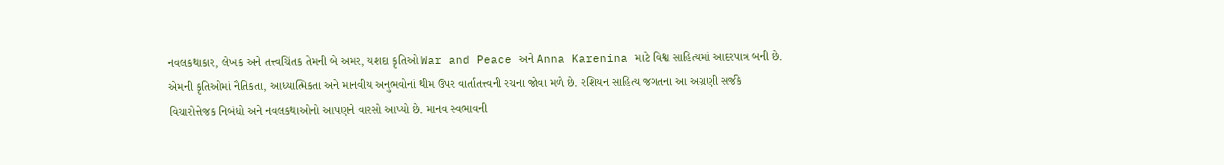નવલકથાકાર, લેખક અને તત્ત્વચિંતક તેમની બે અમર, યશદા કૃતિઓ War and Peace અને Anna Karenina માટે વિશ્વ સાહિત્યમાં આદરપાત્ર બની છે. એમની કૃતિઓમાં નૈતિકતા, આધ્યાત્મિકતા અને માનવીય અનુભવોનાં થીમ ઉપર વાર્તાતત્ત્વની રચના જોવા મળે છે. રશિયન સાહિત્ય જગતના આ અગ્રણી સર્જકે વિચારોત્તેજક નિબંધો અને નવલકથાઓનો આપણને વારસો આપ્યો છે. માનવ સ્વભાવની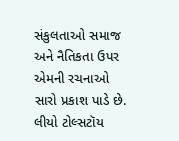સંકુલતાઓ સમાજ અને નૈતિકતા ઉપર એમની રચનાઓ સારો પ્રકાશ પાડે છે.
લીયો ટોલ્સટૉય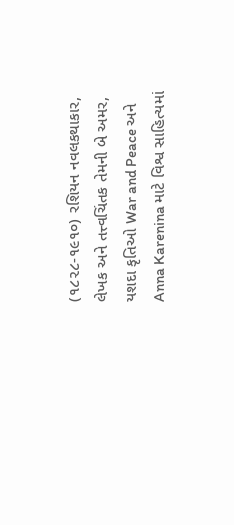(૧૮૨૮-૧૯૧૦) રશિયન નવલકથાકાર, લેખક અને તત્ત્વચિંતક તેમની બે અમર, યશદા કૃતિઓ War and Peace અને Anna Karenina માટે વિશ્વ સાહિત્યમાં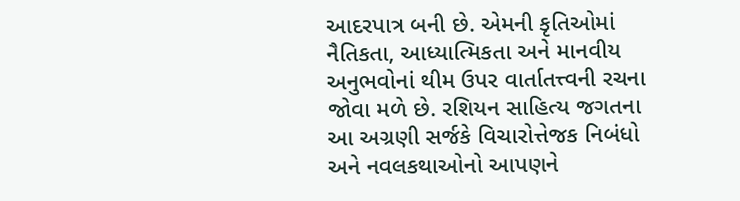આદરપાત્ર બની છે. એમની કૃતિઓમાં નૈતિકતા, આધ્યાત્મિકતા અને માનવીય અનુભવોનાં થીમ ઉપર વાર્તાતત્ત્વની રચના જોવા મળે છે. રશિયન સાહિત્ય જગતના આ અગ્રણી સર્જકે વિચારોત્તેજક નિબંધો અને નવલકથાઓનો આપણને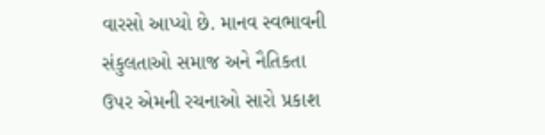વારસો આપ્યો છે. માનવ સ્વભાવની સંકુલતાઓ સમાજ અને નૈતિકતા ઉપર એમની રચનાઓ સારો પ્રકાશ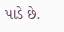પાડે છે.